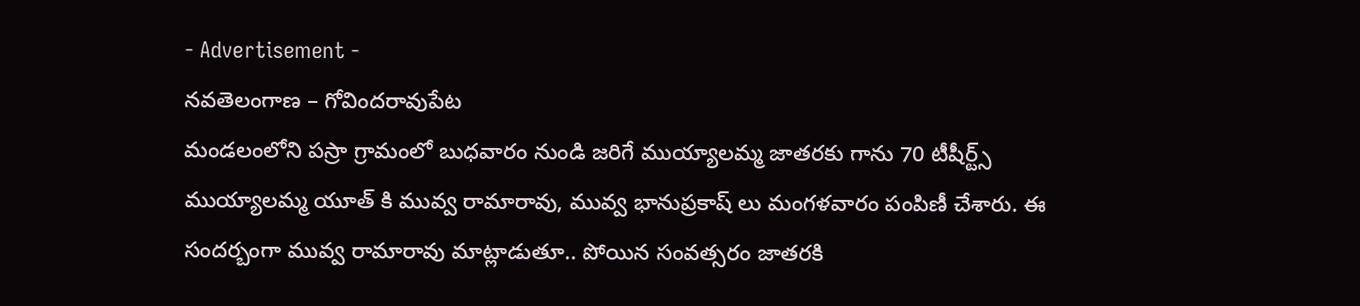- Advertisement -
నవతెలంగాణ – గోవిందరావుపేట
మండలంలోని పస్రా గ్రామంలో బుధవారం నుండి జరిగే ముయ్యాలమ్మ జాతరకు గాను 70 టీషీర్ట్స్ ముయ్యాలమ్మ యూత్ కి మువ్వ రామారావు, మువ్వ భానుప్రకాష్ లు మంగళవారం పంపిణీ చేశారు. ఈ సందర్బంగా మువ్వ రామారావు మాట్లాడుతూ.. పోయిన సంవత్సరం జాతరకి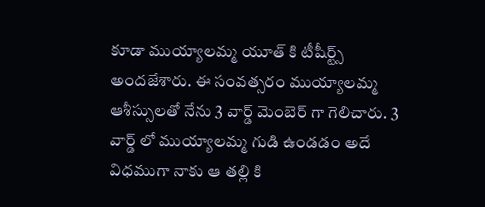కూడా ముయ్యాలమ్మ యూత్ కి టీషీర్ట్స్ అందజేశారు. ఈ సంవత్సరం ముయ్యాలమ్మ ఆశీస్సులతో నేను 3 వార్డ్ మెంబెర్ గా గెలిచారు. 3 వార్డ్ లో ముయ్యాలమ్మ గుడి ఉండడం అదే విధముగా నాకు ఆ తల్లి కి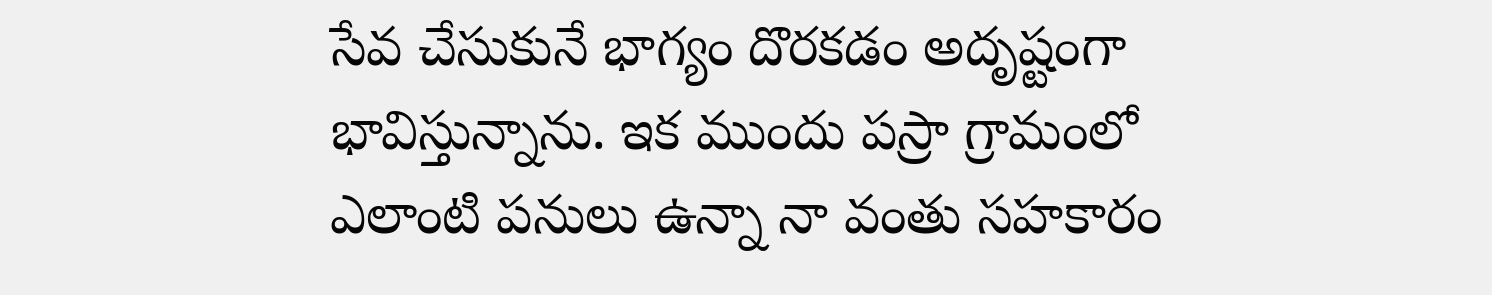సేవ చేసుకునే భాగ్యం దొరకడం అదృష్టంగా భావిస్తున్నాను. ఇక ముందు పస్రా గ్రామంలో ఎలాంటి పనులు ఉన్నా నా వంతు సహకారం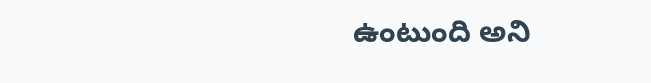ఉంటుంది అని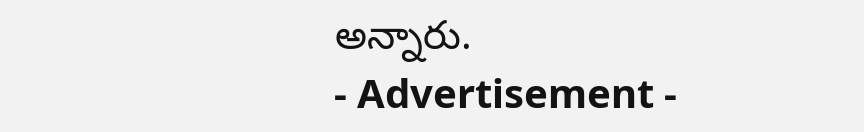అన్నారు.
- Advertisement -